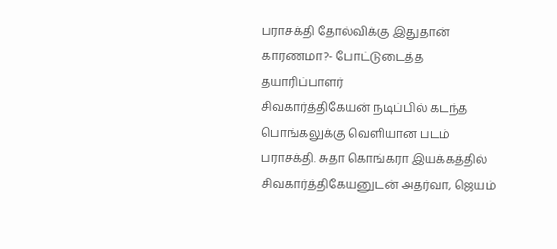பராசக்தி தோல்விக்கு இதுதான் காரணமா?- போட்டுடைத்த தயாரிப்பாளர்
சிவகார்த்திகேயன் நடிப்பில் கடந்த பொங்கலுக்கு வெளியான படம் பராசக்தி. சுதா கொங்கரா இயக்கத்தில் சிவகார்த்திகேயனுடன் அதர்வா, ஜெயம்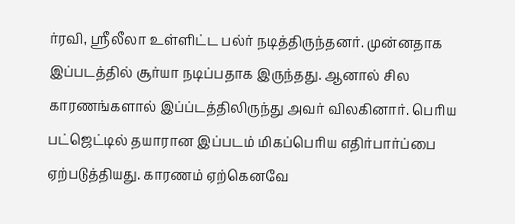ர்ரவி, ஸ்ரீலீலா உள்ளிட்ட பல்ர் நடித்திருந்தனர். முன்னதாக இப்படத்தில் சூர்யா நடிப்பதாக இருந்தது. ஆனால் சில காரணங்களால் இப்ப்டத்திலிருந்து அவர் விலகினார். பெரிய பட்ஜெட்டில் தயாரான இப்படம் மிகப்பெரிய எதிர்பார்ப்பை ஏற்படுத்தியது. காரணம் ஏற்கெனவே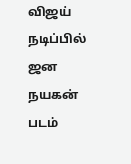விஜய் நடிப்பில் ஜன நயகன் படம்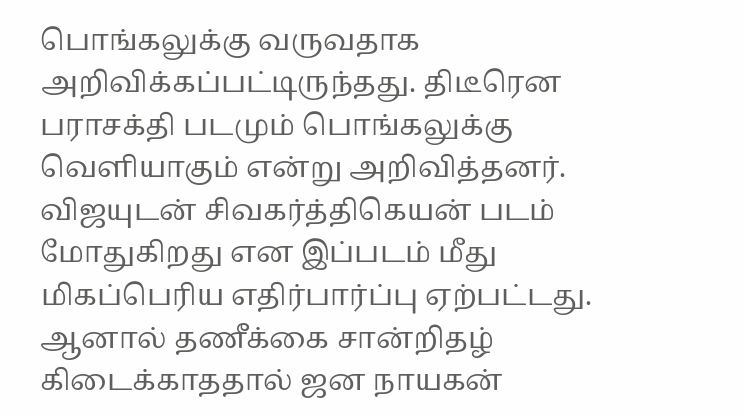பொங்கலுக்கு வருவதாக அறிவிக்கப்பட்டிருந்தது. திடீரென பராசக்தி படமும் பொங்கலுக்கு வெளியாகும் என்று அறிவித்தனர். விஜயுடன் சிவகர்த்திகெயன் படம் மோதுகிறது என இப்படம் மீது மிகப்பெரிய எதிர்பார்ப்பு ஏற்பட்டது. ஆனால் தணீக்கை சான்றிதழ் கிடைக்காததால் ஜன நாயகன்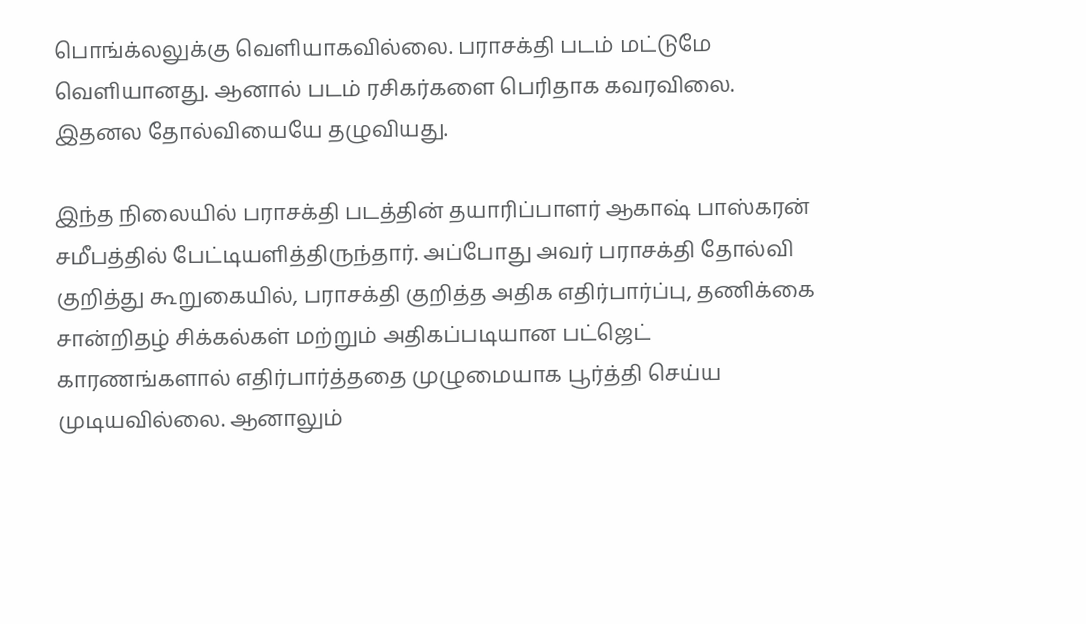பொங்க்லலுக்கு வெளியாகவில்லை. பராசக்தி படம் மட்டுமே வெளியானது. ஆனால் படம் ரசிகர்களை பெரிதாக கவரவிலை. இதனல தோல்வியையே தழுவியது.

இந்த நிலையில் பராசக்தி படத்தின் தயாரிப்பாளர் ஆகாஷ் பாஸ்கரன் சமீபத்தில் பேட்டியளித்திருந்தார். அப்போது அவர் பராசக்தி தோல்வி குறித்து கூறுகையில், பராசக்தி குறித்த அதிக எதிர்பார்ப்பு, தணிக்கை சான்றிதழ் சிக்கல்கள் மற்றும் அதிகப்படியான பட்ஜெட் காரணங்களால் எதிர்பார்த்ததை முழுமையாக பூர்த்தி செய்ய முடியவில்லை. ஆனாலும்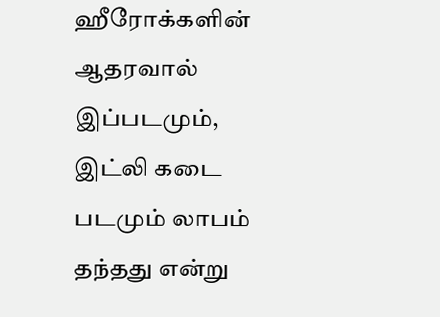ஹீரோக்களின் ஆதரவால் இப்படமும், இட்லி கடை படமும் லாபம் தந்தது என்று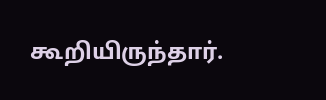கூறியிருந்தார்.